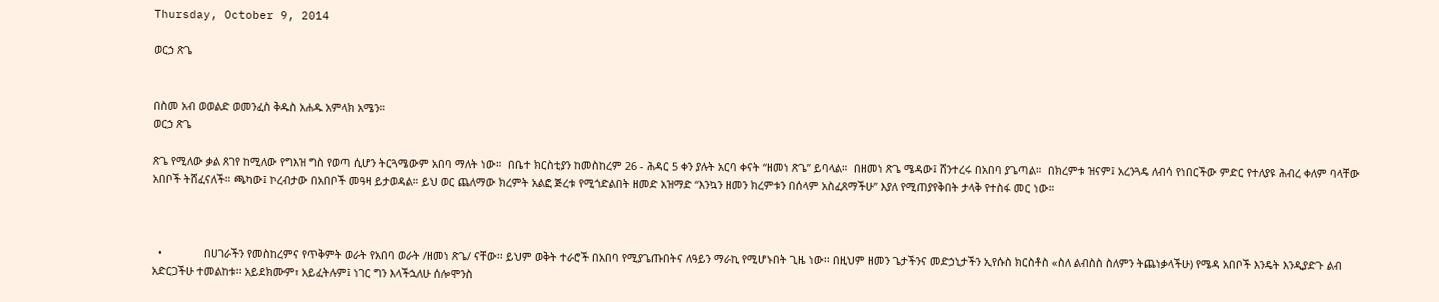Thursday, October 9, 2014

ወርኃ ጽጌ


በስመ አብ ወወልድ ወመንፈስ ቅዱስ አሐዱ አምላክ አሜን።
ወርኃ ጽጌ

ጽጌ የሚለው ቃል ጸገየ ከሚለው የግእዝ ግስ የወጣ ሲሆን ትርጓሜውም አበባ ማለት ነው።  በቤተ ክርስቲያን ከመስከረም 26 - ሕዳር 5 ቀን ያሉት አርባ ቀናት “ዘመነ ጽጌ” ይባላል።  በዘመነ ጽጌ ሜዳው፤ ሸንተረሩ በአበባ ያጌጣል።  በክረምቱ ዝናም፤ አረንጓዴ ለብሳ የነበርችው ምድር የተለያዩ ሕብረ ቀለም ባላቸው አበቦች ትሸፈናለች። ጫካው፤ ኮረብታው በአበቦች መዓዛ ይታወዳል። ይህ ወር ጨለማው ክረምት አልፎ ጅረቱ የሚጎድልበት ዘመድ አዝማድ “እንኳን ዘመን ክረምቱን በሰላም አስፈጸማችሁ” እያለ የሚጠያየቅበት ታላቅ የተስፋ መር ነው።



  •              በሀገራችን የመስከረምና የጥቅምት ወራት የአበባ ወራት /ዘመነ ጽጌ/ ናቸው፡፡ ይህም ወቅት ተራሮች በአበባ የሚያጌጡበትና ለዓይን ማራኪ የሚሆኑበት ጊዜ ነው፡፡ በዚህም ዘመን ጌታችንና መድኃኒታችን ኢየሱስ ክርስቶስ «ስለ ልብስስ ስለምን ትጨነቃላችሁ) የሜዳ አበቦች እንዴት እንዲያድጉ ልብ አድርጋችሁ ተመልከቱ፡፡ አይደክሙም፣ አይፈትሉም፤ ነገር ግን እላችኋለሁ ሰሎሞንስ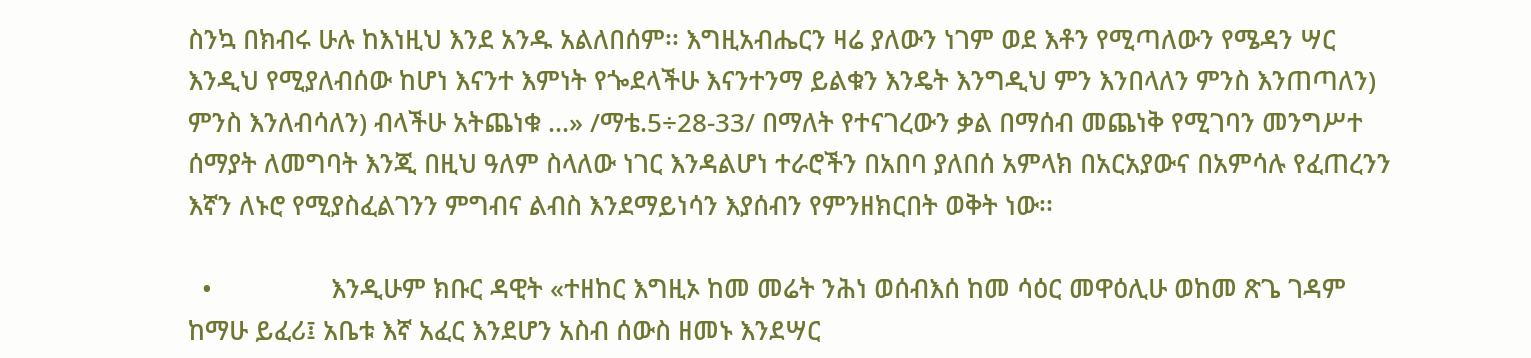ስንኳ በክብሩ ሁሉ ከእነዚህ እንደ አንዱ አልለበሰም፡፡ እግዚአብሔርን ዛሬ ያለውን ነገም ወደ እቶን የሚጣለውን የሜዳን ሣር እንዲህ የሚያለብሰው ከሆነ እናንተ እምነት የጐደላችሁ እናንተንማ ይልቁን እንዴት እንግዲህ ምን እንበላለን ምንስ እንጠጣለን) ምንስ እንለብሳለን) ብላችሁ አትጨነቁ ...» /ማቴ.5÷28-33/ በማለት የተናገረውን ቃል በማሰብ መጨነቅ የሚገባን መንግሥተ ሰማያት ለመግባት እንጂ በዚህ ዓለም ስላለው ነገር እንዳልሆነ ተራሮችን በአበባ ያለበሰ አምላክ በአርአያውና በአምሳሉ የፈጠረንን እኛን ለኑሮ የሚያስፈልገንን ምግብና ልብስ እንደማይነሳን እያሰብን የምንዘክርበት ወቅት ነው፡፡

  •                 እንዲሁም ክቡር ዳዊት «ተዘከር እግዚኦ ከመ መሬት ንሕነ ወሰብእሰ ከመ ሳዕር መዋዕሊሁ ወከመ ጽጌ ገዳም ከማሁ ይፈሪ፤ አቤቱ እኛ አፈር እንደሆን አስብ ሰውስ ዘመኑ እንደሣር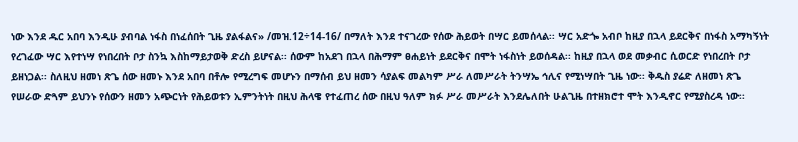ነው እንደ ዱር አበባ እንዲሁ ያብባል ነፋስ በነፈሰበት ጊዜ ያልፋልና» /መዝ.12÷14-16/ በማለት እንደ ተናገረው የሰው ሕይወት በሣር ይመሰላል፡፡ ሣር አድጐ አብቦ ከዚያ በኋላ ይደርቅና በነፋስ አማካኝነት የረገፈው ሣር እየተነሣ የነበረበት ቦታ ስንኳ እስከማይታወቅ ድረስ ይሆናል፡፡ ሰውም ከአደገ በኋላ በሕማም ፀሐይነት ይደርቅና በሞት ነፋስነት ይወሰዳል፡፡ ከዚያ በኋላ ወደ መቃብር ሲወርድ የነበረበት ቦታ ይዘነጋል፡፡ ስለዚህ ዘመነ ጽጌ ሰው ዘመኑ እንደ አበባ በቶሎ የሚረግፍ መሆኑን በማሰብ ይህ ዘመን ሳያልፍ መልካም ሥራ ለመሥራት ትንሣኤ ኅሊና የሚነሣበት ጊዜ ነው፡፡ ቅዱስ ያሬድ ለዘመነ ጽጌ የሠራው ድጓም ይህንኑ የሰውን ዘመን አጭርነት የሕይወቱን ኢምንትነት በዚህ ሕላዌ የተፈጠረ ሰው በዚህ ዓለም ክፉ ሥራ መሥራት እንደሌለበት ሁልጊዜ በተዘክሮተ ሞት እንዲኖር የሚያስረዳ ነው፡፡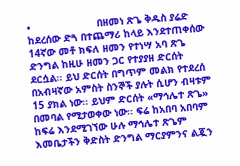•                      በዘመነ ጽጌ ቅዱስ ያሬድ ከደረሰው ድጓ በተጨማሪ ከላይ እንደተጠቀሰው 14ኛው መቶ ክፍለ ዘመን የተነሣ አባ ጽጌ ድንግል ከዚሁ ዘመን ጋር የተያያዘ ድርሰት ደርሷል፡፡ ይህ ድርሰት በግጥም መልክ የተደረሰ በአብዛኛው አምስት ስንኞች ያሉት ሲሆን ብዛቱም 15 ያክል ነው፡፡ ይህም ድርሰት «ማኅሌተ ጽጌ» በመባል የሚታወቀው ነው፡፡ ፍሬ ከአበባ አበባም ከፍሬ እንደሚገኘው ሁሉ ማኅሌተ ጽጌም እመቤታችን ቅድስት ድንግል ማርያምንና ልጇን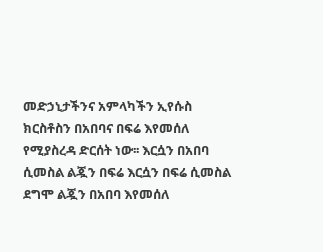መድኃኒታችንና አምላካችን ኢየሱስ ክርስቶስን በአበባና በፍሬ እየመሰለ የሚያስረዳ ድርሰት ነው፡፡ እርሷን በአበባ ሲመስል ልጇን በፍሬ እርሷን በፍሬ ሲመስል ደግሞ ልጇን በአበባ እየመሰለ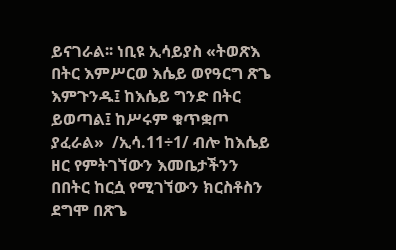ይናገራል፡፡ ነቢዩ ኢሳይያስ «ትወጽእ በትር እምሥርወ እሴይ ወየዓርግ ጽጌ እምጉንዱ፤ ከእሴይ ግንድ በትር ይወጣል፤ ከሥሩም ቁጥቋጦ ያፈራል»  /ኢሳ.11÷1/ ብሎ ከእሴይ ዘር የምትገኘውን እመቤታችንን በበትር ከርሷ የሚገኘውን ክርስቶስን ደግሞ በጽጌ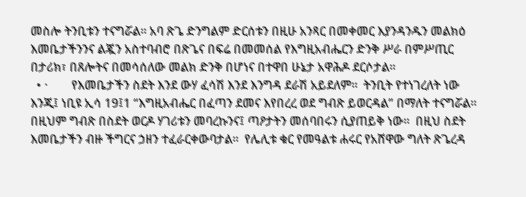መስሎ ትንቢቱን ተናግሯል፡፡ አባ ጽጌ ድንግልም ድርሰቱን በዚሁ አንጻር በመቀመር እያንዳንዱን መልክዕ እመቤታችንንና ልጇን አስተባብሮ በጽጌና በፍሬ በመመሰል የእግዚአብሔርን ድንቅ ሥራ በምሥጢር በታሪክ፣ በጸሎትና በመሳሰለው መልክ ድንቅ በሆነና በተዋበ ሁኔታ አዋሕዶ ደርሶታል፡፡
  • ·        የእመቤታችን ስደት እንደ ውሃ ፈሳሽ እንደ እንግዳ ደራሽ አይደለም።  ትንቢት የተነገረለት ነው እንጂ፤ ነቢዩ ኢሳ 19፤1 “እግዚአብሔር በፈጣን ደመና እየበረረ ወደ ግብጽ ይወርዳል” በማለት ተናግሯል።  በዚህም ግብጽ በስደት ወርዶ ሃገሪቱን መባረኩንና፤ ጣዖታትን መሰባበሩን ሲያጠይቅ ነው።  በዚህ ስደት እመቤታችን ብዙ ችግርና ኃዘን ተፈራርቀውባታል።  የሌሊቱ ቁር የመዓልቱ ሐሩር የአሸዋው ግለት ጽጌረዳ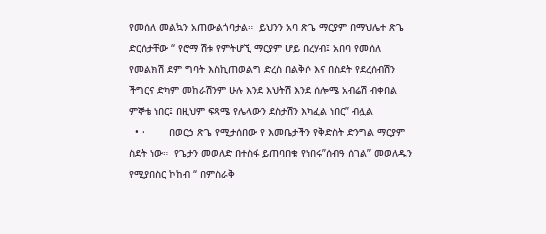የመሰለ መልኳን አጠውልጎባታል።  ይህንን አባ ጽጌ ማርያም በማህሌተ ጽጌ ድርሰታቸው “ የሮማ ሽቱ የምትሆኚ ማርያም ሆይ በረሃብ፤ አበባ የመሰለ የመልክሽ ደም ግባት እስኪጠወልግ ድረስ በልቅሶ እና በስደት የደረሰብሽን ችግርና ድካም መከራሽንም ሁሉ እንደ እህትሽ እንደ ሰሎሜ አብሬሽ ብቀበል ምኞቴ ነበር፤ በዚህም ፍጻሜ የሌላውን ደስታሽን እካፈል ነበር” ብሏል
  • ·        በወርኃ ጽጌ የሚታሰበው የ እመቤታችን የቅድስት ድንግል ማርያም ስደት ነው።  የጌታን መወለድ በተስፋ ይጠባበቁ የነበሩ”ሰብዓ ሰገል” መወለዱን የሚያበስር ኮከብ “ በምስራቅ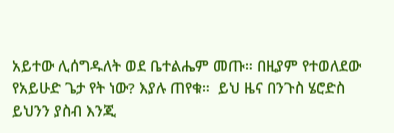አይተው ሊሰግዱለት ወደ ቤተልሔም መጡ። በዚያም የተወለደው የአይሁድ ጌታ የት ነው? እያሉ ጠየቁ።  ይህ ዜና በንጉስ ሄሮድስ ይህንን ያስብ እንጂ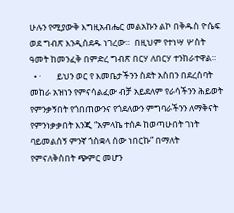ሁሉን የሚያውቅ እግዚአብሔር መልአኩን ልኮ በቅዱስ ዮሴፍ ወደ ግብጽ እንዲሰደዱ ነገረው።  በዚህም የተነሣ ሦስት ዓመት ከመንፈቅ በምድረ ግብጽ በርሃ ለበርሃ ተንከራተዋል።
  • ·        ይህን ወር የ እመቤታችንን ስደት አስበን በደረሰባት መከራ አዝነን የምናሳልፈው ብቻ አይደለም የራሳችንን ሕይወት የምንቃኝበት የጎበጠውንና የጎደለውን ምግባራችንን ለማቅናት የምንነቃቃበት እንጂ “አምላኬ ተሰዶ ከወጣሁበት ገነት ባይመልሰኝ ምንኛ ጎስቋላ ሰው ነበርኩ” በማለት የምናለቅስበት ጭምር መሆን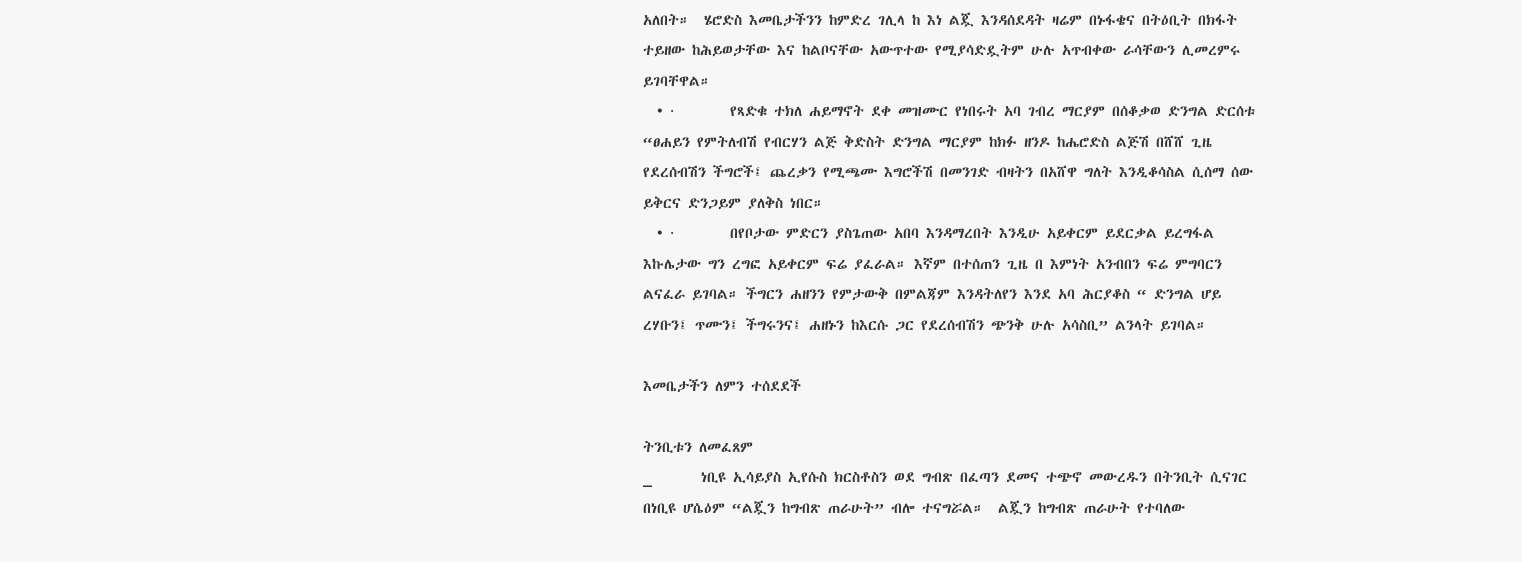አለበት።  ሄሮድስ እመቤታችንን ከምድረ ገሊላ ከ እነ ልጇ እንዳሰደዳት ዛሬም በኑፋቄና በትዕቢት በክፋት ተይዘው ከሕይወታቸው እና ከልቦናቸው አውጥተው የሚያሳድዷትም ሁሉ አጥብቀው ራሳቸውን ሊመረምሩ ይገባቸዋል።
  • ·        የጻድቁ ተክለ ሐይማኖት ደቀ መዝሙር የነበሩት አባ ገብረ ማርያም በሰቆቃወ ድንግል ድርሰቱ “ፀሐይን የምትለብሽ የብርሃን ልጅ ቅድስት ድንግል ማርያም ከክፉ ዘንዶ ከሔሮድስ ልጅሽ በሸሸ ጊዜ የደረሰብሽን ችግሮች፤ ጨረቃን የሚጫሙ እግሮችሽ በመንገድ ብዛትን በአሸዋ ግለት እንዲቆሳስል ሲሰማ ሰው ይቅርና ድንጋይም ያለቅስ ነበር።
  • ·        በየቦታው ምድርን ያስጌጠው አበባ እንዳማረበት እንዲሁ አይቀርም ይደርቃል ይረግፋል እኩሌታው ግን ረግፎ አይቀርም ፍሬ ያፈራል። እኛም በተሰጠን ጊዜ በ እምነት አንብበን ፍሬ ምግባርን ልናፈራ ይገባል። ችግርን ሐዘንን የምታውቅ በምልጃም እንዳትለየን እንደ አባ ሕርያቆስ “ ድንግል ሆይ ረሃቡን፤ ጥሙን፤ ችግሩንና፤ ሐዘኑን ከእርሱ ጋር የደረሰብሽን ጭንቅ ሁሉ አሳስቢ” ልንላት ይገባል።

እመቤታችን ለምን ተሰደደች

ትንቢቱን ለመፈጸም
_       ነቢዩ ኢሳይያስ ኢየሱስ ክርስቶስን ወደ ግብጽ በፈጣን ደመና ተጭኖ መውረዱን በትንቢት ሲናገር በነቢዩ ሆሴዕም “ልጇን ከግብጽ ጠራሁት” ብሎ ተናግሯል።  ልጇን ከግብጽ ጠራሁት የተባለው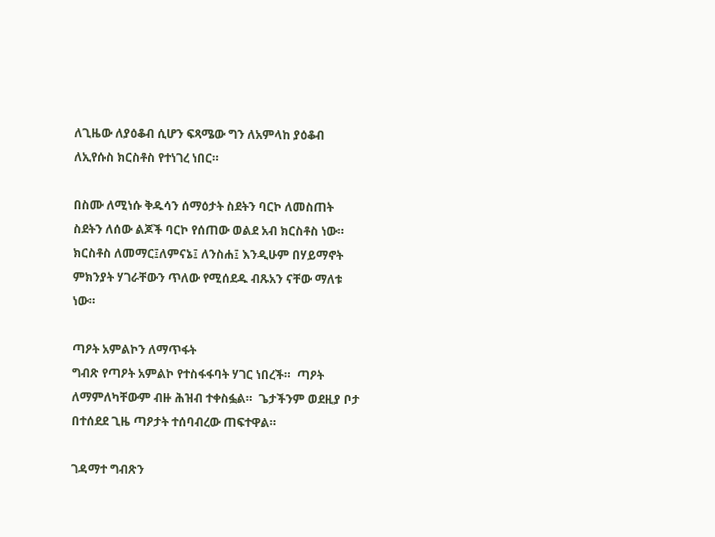ለጊዜው ለያዕቆብ ሲሆን ፍጻሜው ግን ለአምላከ ያዕቆብ ለኢየሱስ ክርስቶስ የተነገረ ነበር።

በስሙ ለሚነሱ ቅዱሳን ሰማዕታት ስደትን ባርኮ ለመስጠት
ስደትን ለሰው ልጆች ባርኮ የሰጠው ወልደ አብ ክርስቶስ ነው። ክርስቶስ ለመማር፤ለምናኔ፤ ለንስሐ፤ እንዲሁም በሃይማኖት ምክንያት ሃገራቸውን ጥለው የሚሰደዱ ብጹአን ናቸው ማለቱ ነው።

ጣዖት አምልኮን ለማጥፋት
ግብጽ የጣዖት አምልኮ የተስፋፋባት ሃገር ነበረች።  ጣዖት ለማምለካቸውም ብዙ ሕዝብ ተቀስፏል።  ጌታችንም ወደዚያ ቦታ በተሰደደ ጊዜ ጣዖታት ተሰባብረው ጠፍተዋል።

ገዳማተ ግብጽን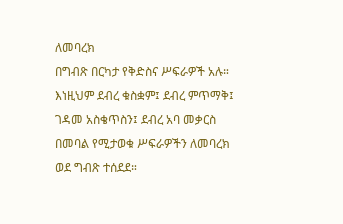ለመባረክ
በግብጽ በርካታ የቅድስና ሥፍራዎች አሉ።  እነዚህም ደብረ ቁስቋም፤ ደብረ ምጥማቅ፤ ገዳመ አስቄጥስን፤ ደብረ አባ መቃርስ በመባል የሚታወቁ ሥፍራዎችን ለመባረክ ወደ ግብጽ ተሰደደ።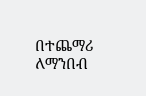በተጨማሪ ለማንበብ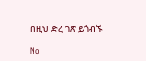በዚህ ድረ ገጽ ይጎብኙ

No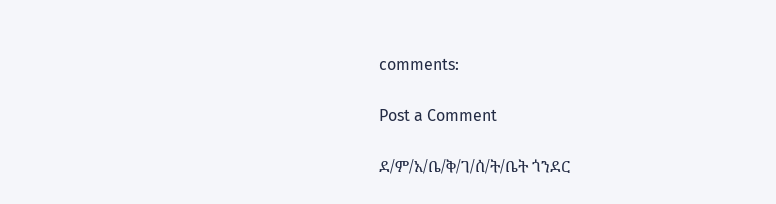comments:

Post a Comment

ደ/ም/አ/ቤ/ቅ/ገ/ሰ/ት/ቤት ጎንደር